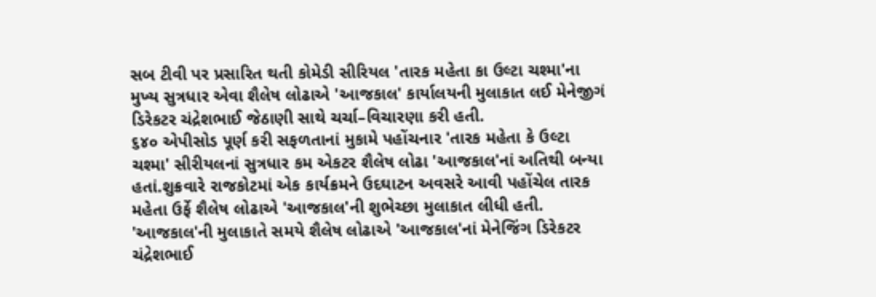સબ ટીવી પર પ્રસારિત થતી કોમેડી સીરિયલ 'તારક મહેતા કા ઉલ્ટા ચશ્મા'ના મુખ્ય સુત્રધાર એવા શૈલેષ લોઢાએ 'આજકાલ' કાર્યાલયની મુલાકાત લઈ મેનેજીગં ડિરેકટર ચંદ્રેશભાઈ જેઠાણી સાથે ચર્ચા–વિચારણા કરી હતી.
૬૪૦ એપીસોડ પૂર્ણ કરી સફળતાનાં મુકામે પહોંચનાર 'તારક મહેતા કે ઉલ્ટા ચશ્મા' સીરીયલનાં સુત્રધાર કમ એકટર શૈલેષ લોઢા 'આજકાલ'નાં અતિથી બન્યા હતાં.શુક્રવારે રાજકોટમાં એક કાર્યક્રમને ઉદઘાટન અવસરે આવી પહોંચેલ તારક મહેતા ઉર્ફે શૈલેષ લોઢાએ 'આજકાલ'ની શુભેચ્છા મુલાકાત લીધી હતી.
'આજકાલ'ની મુલાકાતે સમયે શૈલેષ લોઢાએ 'આજકાલ'નાં મેનેજિંગ ડિરેકટર ચંદ્રેશભાઈ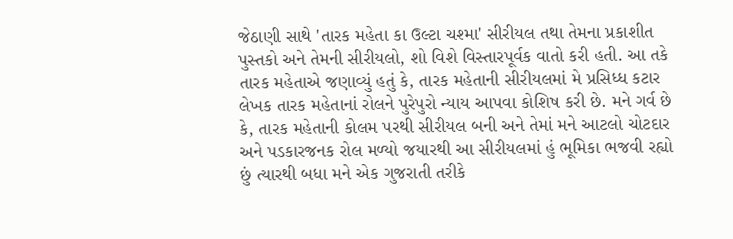જેઠાણી સાથે 'તારક મહેતા કા ઉલ્ટા ચશ્મા' સીરીયલ તથા તેમના પ્રકાશીત પુસ્તકો અને તેમની સીરીયલો, શો વિશે વિસ્તારપૂર્વક વાતો કરી હતી. આ તકે તારક મહેતાએ જણાવ્યું હતું કે, તારક મહેતાની સીરીયલમાં મે પ્રસિધ્ધ કટાર લેખક તારક મહેતાનાં રોલને પુરેપુરો ન્યાય આપવા કોશિષ કરી છે. મને ગર્વ છે કે, તારક મહેતાની કોલમ પરથી સીરીયલ બની અને તેમાં મને આટલો ચોટદાર અને પડકારજનક રોલ મળ્યો જયારથી આ સીરીયલમાં હું ભૂમિકા ભજવી રહ્યો છું ત્યારથી બધા મને એક ગુજરાતી તરીકે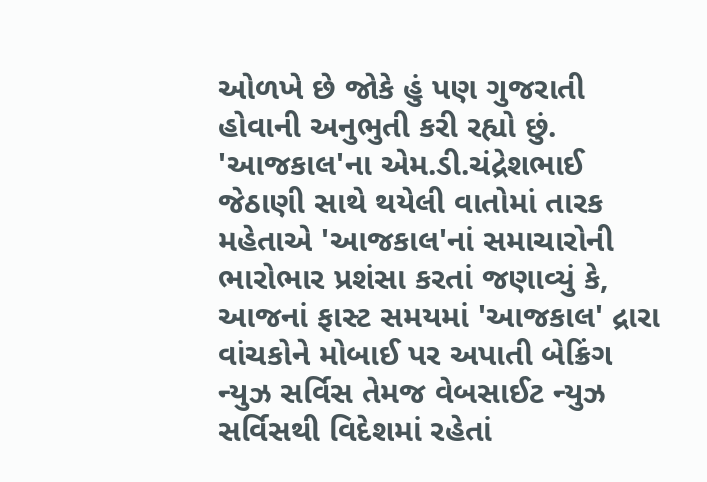ઓળખે છે જોકે હું પણ ગુજરાતી હોવાની અનુભુતી કરી રહ્યો છું. 'આજકાલ'ના એમ.ડી.ચંદ્રેશભાઈ જેઠાણી સાથે થયેલી વાતોમાં તારક મહેતાએ 'આજકાલ'નાં સમાચારોની ભારોભાર પ્રશંસા કરતાં જણાવ્યું કે, આજનાં ફાસ્ટ સમયમાં 'આજકાલ' દ્રારા વાંચકોને મોબાઈ પર અપાતી બેક્રિંગ ન્યુઝ સર્વિસ તેમજ વેબસાઈટ ન્યુઝ સર્વિસથી વિદેશમાં રહેતાં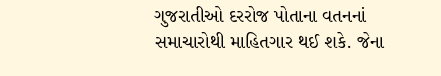ગુજરાતીઓ દરરોજ પોતાના વતનનાં સમાચારોથી માહિતગાર થઈ શકે. જેના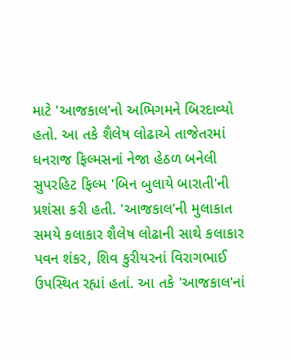માટે 'આજકાલ'નો અભિગમને બિરદાવ્યો હતો. આ તકે શૈલેષ લોઢાએ તાજેતરમાં ધનરાજ ફિલ્મસનાં નેજા હેઠળ બનેલી સુપરહિટ ફિલ્મ 'બિન બુલાયે બારાતી'ની પ્રશંસા કરી હતી. 'આજકાલ'ની મુલાકાત સમયે કલાકાર શૈલેષ લોઢાની સાથે કલાકાર પવન શંકર, શિવ કુરીયરનાં વિરાગભાઈ ઉપસ્થિત રહ્યાં હતાં. આ તકે 'આજકાલ'નાં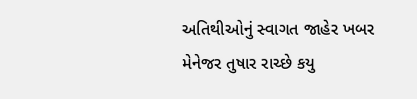અતિથીઓનું સ્વાગત જાહેર ખબર મેનેજર તુષાર રાચ્છે કયુ